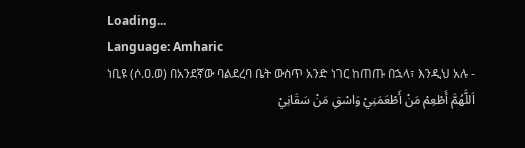Loading...
Language: Amharic
ነቢዩ (ሶ.ዐ.ወ) በአንደኛው ባልደረባ ቤት ውስጥ አንድ ነገር ከጠጡ በኋላ፣ እንዲህ አሉ -
اَللَّهُمَّ أَطْعِمْ مَنْ أَطْعَمَنِيْ وَاسْقِ مَنْ سَقَانِيْ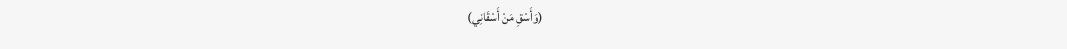(وَأَسْقِ مَنْ أَسْقَانِي)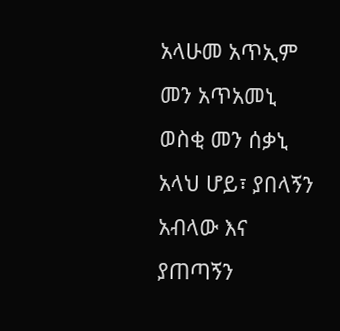አላሁመ አጥኢም መን አጥአመኒ ወስቂ መን ሰቃኒ
አላህ ሆይ፣ ያበላኝን አብላው እና ያጠጣኝን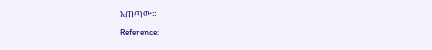አጠጣው።
Reference: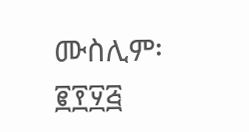ሙስሊም፡ ፪፻፶፭